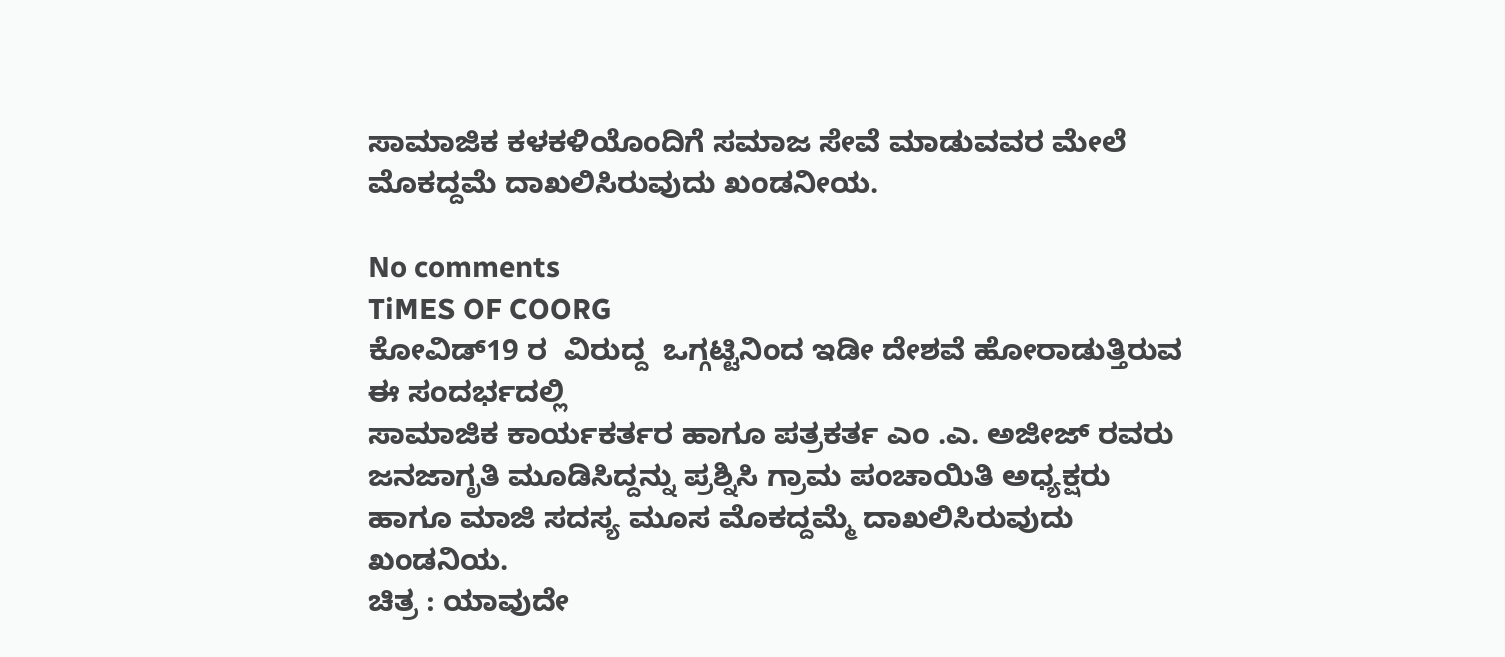ಸಾಮಾಜಿಕ ಕಳಕಳಿಯೊಂದಿಗೆ ಸಮಾಜ ಸೇವೆ ಮಾಡುವವರ ಮೇಲೆ ಮೊಕದ್ದಮೆ ದಾಖಲಿಸಿರುವುದು ಖಂಡನೀಯ.

No comments
TiMES OF COORG
ಕೋವಿಡ್19 ರ  ವಿರುದ್ದ  ಒಗ್ಗಟ್ಟಿನಿಂದ ಇಡೀ ದೇಶವೆ ಹೋರಾಡುತ್ತಿರುವ ಈ ಸಂದರ್ಭದಲ್ಲಿ
ಸಾಮಾಜಿಕ ಕಾರ್ಯಕರ್ತರ ಹಾಗೂ ಪತ್ರಕರ್ತ ಎಂ .ಎ. ಅಜೀಜ್ ರವರು  ಜನಜಾಗೃತಿ ಮೂಡಿಸಿದ್ದನ್ನು ಪ್ರಶ್ನಿಸಿ ಗ್ರಾಮ ಪಂಚಾಯಿತಿ ಅಧ್ಯಕ್ಷರು  ಹಾಗೂ ಮಾಜಿ ಸದಸ್ಯ ಮೂಸ ಮೊಕದ್ದಮ್ಮೆ ದಾಖಲಿಸಿರುವುದು ಖಂಡನಿಯ.
ಚಿತ್ರ : ಯಾವುದೇ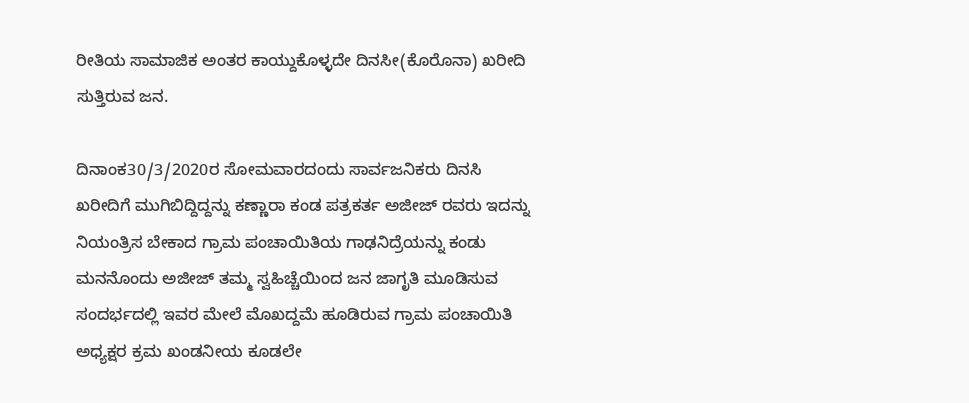ರೀತಿಯ ಸಾಮಾಜಿಕ ಅಂತರ ಕಾಯ್ದುಕೊಳ್ಳದೇ ದಿನಸೀ(ಕೊರೊನಾ) ಖರೀದಿ ಸುತ್ತಿರುವ ಜನ.

ದಿನಾಂಕ30/3/2020ರ ಸೋಮವಾರದಂದು ಸಾರ್ವಜನಿಕರು ದಿನಸಿ ಖರೀದಿಗೆ ಮುಗಿಬಿದ್ದಿದ್ದನ್ನು ಕಣ್ಣಾರಾ ಕಂಡ ಪತ್ರಕರ್ತ ಅಜೀಜ್ ರವರು ಇದನ್ನು ನಿಯಂತ್ರಿಸ ಬೇಕಾದ ಗ್ರಾಮ ಪಂಚಾಯಿತಿಯ ಗಾಢನಿದ್ರೆಯನ್ನು ಕಂಡು ಮನನೊಂದು ಅಜೀಜ್ ತಮ್ಮ ಸ್ವಹಿಚ್ಚೆಯಿಂದ ಜನ ಜಾಗೃತಿ ಮೂಡಿಸುವ ಸಂದರ್ಭದಲ್ಲಿ ಇವರ ಮೇಲೆ ಮೊಖದ್ದಮೆ ಹೂಡಿರುವ ಗ್ರಾಮ ಪಂಚಾಯಿತಿ ಅಧ್ಯಕ್ಷರ ಕ್ರಮ ಖಂಡನೀಯ ಕೂಡಲೇ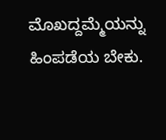ಮೊಖದ್ದಮ್ಮೆಯನ್ನು ಹಿಂಪಡೆಯ ಬೇಕು.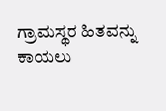ಗ್ರಾಮಸ್ಥರ ಹಿತವನ್ನು ಕಾಯಲು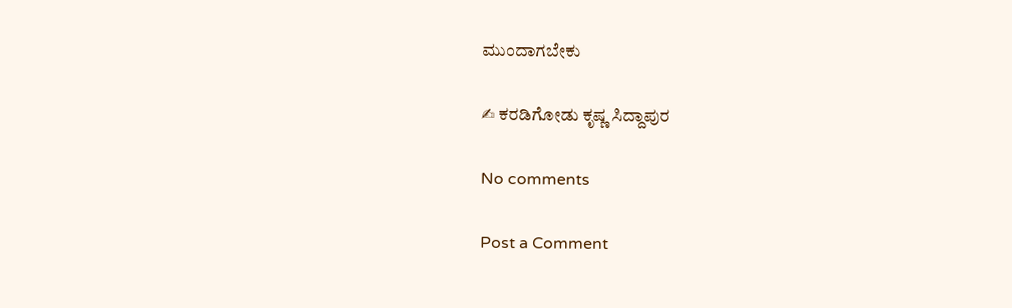ಮುಂದಾಗಬೇಕು

✍ ಕರಡಿಗೋಡು ಕೃಷ್ಣ ಸಿದ್ದಾಪುರ

No comments

Post a Comment